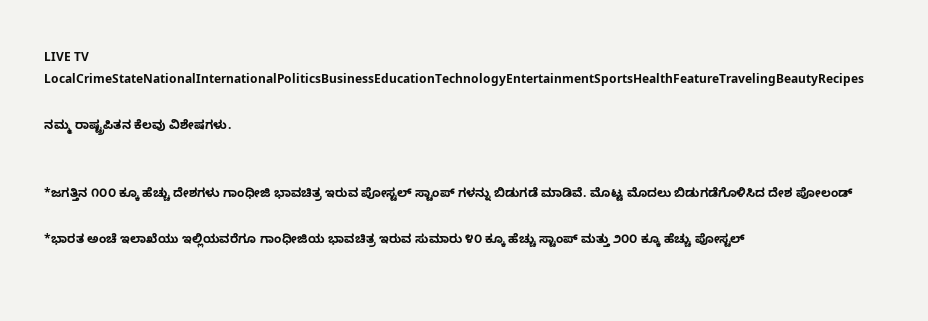LIVE TV LocalCrimeStateNationalInternationalPoliticsBusinessEducationTechnologyEntertainmentSportsHealthFeatureTravelingBeautyRecipes

ನಮ್ಮ ರಾಷ್ಟ್ರಪಿತನ ಕೆಲವು ವಿಶೇಷಗಳು.


*ಜಗತ್ತಿನ ೧೦೦ ಕ್ಕೂ ಹೆಚ್ಚು ದೇಶಗಳು ಗಾಂಧೀಜಿ ಭಾವಚಿತ್ರ ಇರುವ ಪೋಸ್ಟಲ್ ಸ್ಟಾಂಪ್ ಗಳನ್ನು ಬಿಡುಗಡೆ ಮಾಡಿವೆ. ಮೊಟ್ಟ ಮೊದಲು ಬಿಡುಗಡೆಗೊಳಿಸಿದ ದೇಶ ಪೋಲಂಡ್

*ಭಾರತ ಅಂಚೆ ಇಲಾಖೆಯು ಇಲ್ಲಿಯವರೆಗೂ ಗಾಂಧೀಜಿಯ ಭಾವಚಿತ್ರ ಇರುವ ಸುಮಾರು ೪೦ ಕ್ಕೂ ಹೆಚ್ಚು ಸ್ಟಾಂಪ್ ಮತ್ತು ೨೦೦ ಕ್ಕೂ ಹೆಚ್ಚು ಪೋಸ್ಟಲ್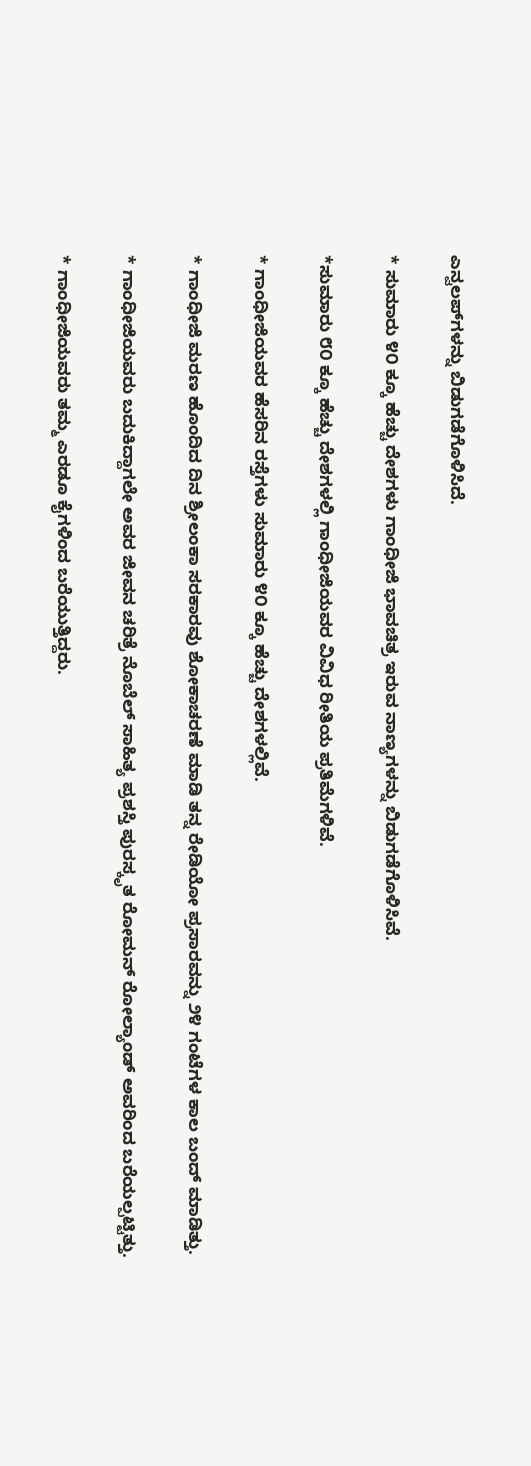ಎನ್ವಲಪ್‌ಗಳನ್ನು ಬಿಡುಗಡೆಗೊಳಿಸಿದೆ.

* ಸುಮಾರು ೪೦ ಕ್ಕೂ ಹೆಚ್ಚು ದೇಶಗಳು ಗಾಂಧೀಜಿ ಭಾವಚಿತ್ರ ಇರುವ ನಾಣ್ಯಗಳನ್ನು ಬಿಡುಗಡೆಗೊಳಿಸಿವೆ.

*ಸುಮಾರು ೮೦ ಕ್ಕೂ ಹೆಚ್ಚು ದೇಶಗಳಲ್ಲಿ ಗಾಂಧೀಜಿಯವರ ವಿವಿಧ ರೀತಿಯ ಪ್ರತಿಮೆಗಳಿವೆ.

* ಗಾಂಧೀಜಿಯವರ ಹೆಸರಿನ ರಸ್ತೆಗಳು ಸುಮಾರು ೪೦ ಕ್ಕೂ ಹೆಚ್ಚು ದೇಶಗಳಲ್ಲಿವೆ‌.

* ಗಾಂಧೀಜಿ ಮರಣ ಹೊಂದಿದ ದಿನ ಶ್ರೀಲಂಕಾ ಸರಕಾರವು ಶೋಕಾಚರಣೆ ಮಾಡಿ ತನ್ನ ರೇಡಿಯೋ ಪ್ರಸಾರವನ್ನು ೨೪ ಗಂಟೆಗಳ ಕಾಲ ಬಂದ್ ಮಾಡಿತ್ತು.

* ಗಾಂಧೀಜಿಯವರು ಬದುಕಿದ್ದಾಗಲೇ ಅವರ ಜೀವನ ಚರಿತ್ರೆ ನೊಬೆಲ್ ಸಾಹಿತ್ಯ ಪ್ರಶಸ್ತಿ ಪುರಸ್ಕೃತ ರೋಮನ್ ರೋಲ್ಯಾಂಡ್ ಅವರಿಂದ ಬರೆಯಲ್ಪಟ್ಟಿತ್ತು.

* ಗಾಂಧೀಜಿಯವರು ತಮ್ಮ ಎರಡೂ ಕೈಗಳಿಂದ ಬರೆಯುತ್ತಿದ್ದರು.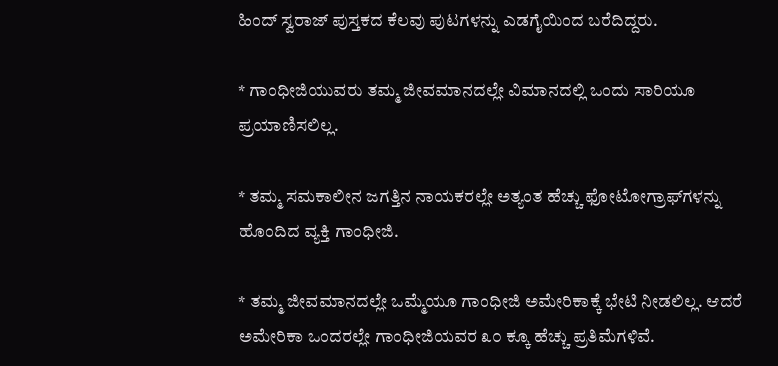ಹಿಂದ್ ಸ್ವರಾಜ್ ಪುಸ್ತಕದ ಕೆಲವು ಪುಟಗಳನ್ನು ಎಡಗೈಯಿಂದ ಬರೆದಿದ್ದರು.

* ಗಾಂಧೀಜಿಯುವರು ತಮ್ಮ ಜೀವಮಾನದಲ್ಲೇ ವಿಮಾನದಲ್ಲಿ ಒಂದು ಸಾರಿಯೂ ಪ್ರಯಾಣಿಸಲಿಲ್ಲ.

* ತಮ್ಮ ಸಮಕಾಲೀನ‌ ಜಗತ್ತಿನ ನಾಯಕರಲ್ಲೇ ಅತ್ಯಂತ ಹೆಚ್ಚು ಫೋಟೋಗ್ರಾಫ್‌ಗಳನ್ನು ಹೊಂದಿದ ವ್ಯಕ್ತಿ ಗಾಂಧೀಜಿ.

* ತಮ್ಮ ಜೀವಮಾನದಲ್ಲೇ ಒಮ್ಮೆಯೂ ಗಾಂಧೀಜಿ ಅಮೇರಿಕಾಕ್ಕೆ ಭೇಟಿ ನೀಡಲಿಲ್ಲ. ಆದರೆ ಅಮೇರಿಕಾ ಒಂದರಲ್ಲೇ ಗಾಂಧೀಜಿಯವರ ೩೦ ಕ್ಕೂ ಹೆಚ್ಚು ಪ್ರತಿಮೆಗಳಿವೆ.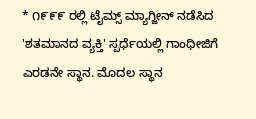* ೧೯೯೯ ರಲ್ಲಿ ಟೈಮ್ಸ್ ಮ್ಯಾಗ್ಜೀನ್ ನಡೆಸಿದ 'ಶತಮಾನದ ವ್ಯಕ್ತಿ' ಸ್ಪರ್ಧೆಯಲ್ಲಿ ಗಾಂಧೀಜಿಗೆ ಎರಡನೇ ಸ್ಥಾನ. ಮೊದಲ ಸ್ಥಾನ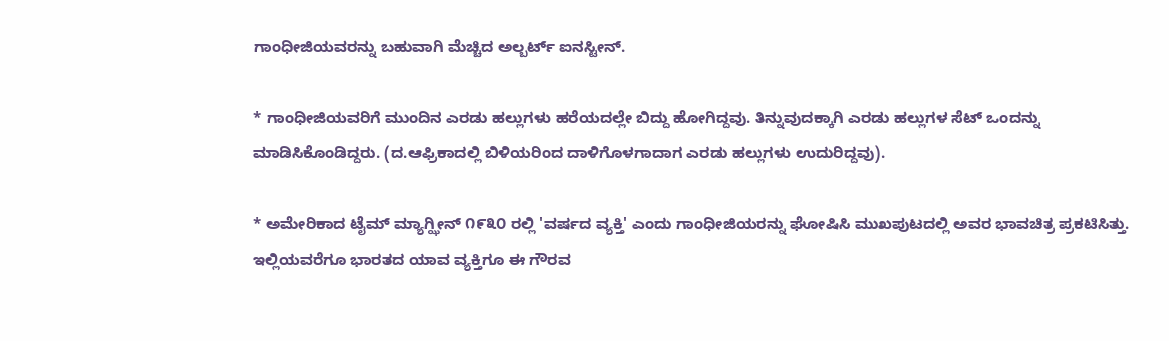ಗಾಂಧೀಜಿಯವರನ್ನು ಬಹುವಾಗಿ ಮೆಚ್ಚಿದ ಅಲ್ಬರ್ಟ್ ಐನಸ್ಟೀನ್.

* ಗಾಂಧೀಜಿಯವರಿಗೆ ಮುಂದಿನ ಎರಡು ಹಲ್ಲುಗಳು ಹರೆಯದಲ್ಲೇ ಬಿದ್ದು ಹೋಗಿದ್ದವು. ತಿನ್ನುವುದಕ್ಕಾಗಿ ಎರಡು ಹಲ್ಲುಗಳ ಸೆಟ್ ಒಂದನ್ನು ಮಾಡಿಸಿಕೊಂಡಿದ್ದರು. (ದ.ಆಫ್ರಿಕಾದಲ್ಲಿ ಬಿಳಿಯರಿಂದ ದಾಳಿಗೊಳಗಾದಾಗ ಎರಡು ಹಲ್ಲುಗಳು ಉದುರಿದ್ದವು).

* ಅಮೇರಿಕಾದ ಟೈಮ್ ಮ್ಯಾಗ್ಝೀನ್ ೧೯೩೦ ರಲ್ಲಿ 'ವರ್ಷದ ವ್ಯಕ್ತಿ' ಎಂದು ಗಾಂಧೀಜಿಯರನ್ನು ಘೋಷಿಸಿ ಮುಖಪುಟದಲ್ಲಿ ಅವರ ಭಾವಚಿತ್ರ ಪ್ರಕಟಿಸಿತ್ತು. ಇಲ್ಲಿಯವರೆಗೂ ಭಾರತದ ಯಾವ ವ್ಯಕ್ತಿಗೂ ಈ ಗೌರವ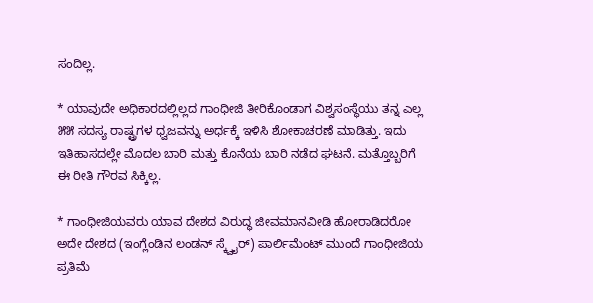ಸಂದಿಲ್ಲ.

* ಯಾವುದೇ ಅಧಿಕಾರದಲ್ಲಿಲ್ಲದ ಗಾಂಧೀಜಿ ತೀರಿಕೊಂಡಾಗ ವಿಶ್ವಸಂಸ್ಥೆಯು ತನ್ನ ಎಲ್ಲ ೫೫ ಸದಸ್ಯ ರಾಷ್ಟ್ರಗಳ ಧ್ವಜವನ್ನು ಅರ್ಧಕ್ಕೆ ಇಳಿಸಿ ಶೋಕಾಚರಣೆ ಮಾಡಿತ್ತು. ಇದು ಇತಿಹಾಸದಲ್ಲೇ ಮೊದಲ ಬಾರಿ ಮತ್ತು ಕೊನೆಯ ಬಾರಿ ನಡೆದ ಘಟನೆ. ಮತ್ತೊಬ್ಬರಿಗೆ ಈ ರೀತಿ ಗೌರವ ಸಿಕ್ಕಿಲ್ಲ.

* ಗಾಂಧೀಜಿಯವರು ಯಾವ ದೇಶದ ವಿರುದ್ಧ ಜೀವಮಾನವೀಡಿ ಹೋರಾಡಿದರೋ ಅದೇ ದೇಶದ (ಇಂಗ್ಲೆಂಡಿನ ಲಂಡನ್ ಸ್ಕ್ವೈರ್) ಪಾರ್ಲಿಮೆಂಟ್ ಮುಂದೆ ಗಾಂಧೀಜಿಯ ಪ್ರತಿಮೆ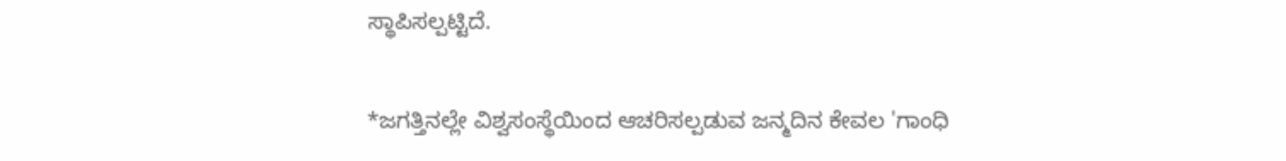ಸ್ಥಾಪಿಸಲ್ಪಟ್ಟಿದೆ.

*ಜಗತ್ತಿನಲ್ಲೇ ವಿಶ್ವಸಂಸ್ಥೆಯಿಂದ ಆಚರಿಸಲ್ಪಡುವ ಜನ್ಮದಿನ ಕೇವಲ 'ಗಾಂಧಿ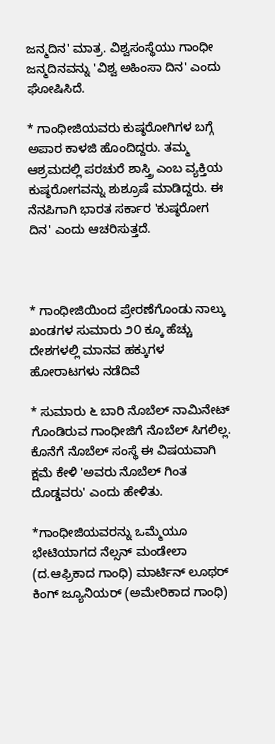ಜನ್ಮದಿನ' ಮಾತ್ರ. ವಿಶ್ವಸಂಸ್ಥೆಯು ಗಾಂಧೀ ಜನ್ಮದಿನವನ್ನು 'ವಿಶ್ವ ಅಹಿಂಸಾ ದಿನ' ಎಂದು ಘೋಷಿಸಿದೆ.

* ಗಾಂಧೀಜಿಯವರು ಕುಷ್ಠರೋಗಿಗಳ ಬಗ್ಗೆ ಅಪಾರ ಕಾಳಜಿ ಹೊಂದಿದ್ದರು‌. ತಮ್ಮ ಆಶ್ರಮದಲ್ಲಿ ಪರಚುರೆ ಶಾಸ್ತ್ರಿ ಎಂಬ ವ್ಯಕ್ತಿಯ ಕುಷ್ಠರೋಗವನ್ನು ಶುಶ್ರೂಷೆ ಮಾಡಿದ್ದರು. ಈ ನೆನಪಿಗಾಗಿ ಭಾರತ ಸರ್ಕಾರ 'ಕುಷ್ಠರೋಗ ದಿನ' ಎಂದು ಆಚರಿಸುತ್ತದೆ‌.



* ಗಾಂಧೀಜಿಯಿಂದ ಪ್ರೇರಣೆಗೊಂಡು ನಾಲ್ಕು ಖಂಡಗಳ ಸುಮಾರು ೨೦ ಕ್ಕೂ ಹೆಚ್ಚು ದೇಶಗಳಲ್ಲಿ ಮಾನವ ಹಕ್ಕುಗಳ ಹೋರಾಟಗಳು ನಡೆದಿವೆ‌

* ಸುಮಾರು ೬ ಬಾರಿ ನೊಬೆಲ್ ನಾಮಿನೇಟ್ ಗೊಂಡಿರುವ ಗಾಂಧೀಜಿಗೆ ನೊಬೆಲ್ ಸಿಗಲಿಲ್ಲ. ಕೊನೆಗೆ ನೊಬೆಲ್ ಸಂಸ್ಥೆ ಈ ವಿಷಯವಾಗಿ ಕ್ಷಮೆ ಕೇಳಿ 'ಅವರು ನೊಬೆಲ್ ಗಿಂತ ದೊಡ್ಡವರು' ಎಂದು ಹೇಳಿತು.

*ಗಾಂಧೀಜಿಯವರನ್ನು ಒಮ್ಮೆಯೂ ಭೇಟಿಯಾಗದ ನೆಲ್ಸನ್ ಮಂಡೇಲಾ (ದ.ಆಫ್ರಿಕಾದ ಗಾಂಧಿ) ಮಾರ್ಟಿನ್ ಲೂಥರ್ ಕಿಂಗ್ ಜ್ಯೂನಿಯರ್ (ಅಮೇರಿಕಾದ ಗಾಂಧಿ)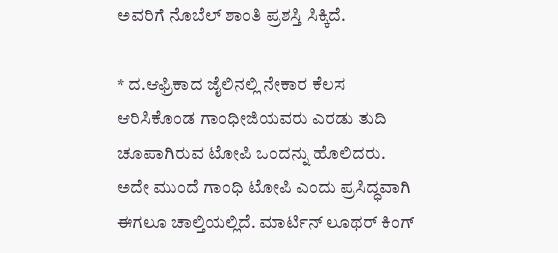ಅವರಿಗೆ ನೊಬೆಲ್ ಶಾಂತಿ ಪ್ರಶಸ್ತಿ ಸಿಕ್ಕಿದೆ‌.

* ದ.ಆಫ್ರಿಕಾದ ಜೈಲಿನಲ್ಲಿ ನೇಕಾರ ಕೆಲಸ ಆರಿಸಿಕೊಂಡ ಗಾಂಧೀಜಿಯವರು ಎರಡು ತುದಿ ಚೂಪಾಗಿರುವ ಟೋಪಿ ಒಂದನ್ನು ಹೊಲಿದರು. ಅದೇ ಮುಂದೆ ಗಾಂಧಿ ಟೋಪಿ ಎಂದು ಪ್ರಸಿದ್ಧವಾಗಿ ಈಗಲೂ ಚಾಲ್ತಿಯಲ್ಲಿದೆ. ಮಾರ್ಟಿನ್ ಲೂಥರ್ ಕಿಂಗ್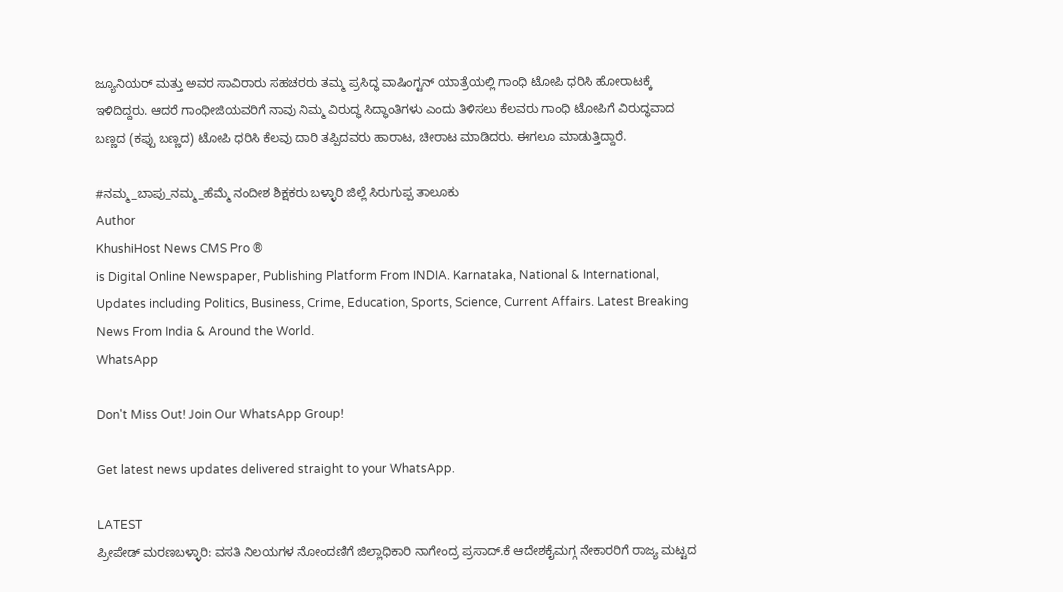ಜ್ಯೂನಿಯರ್ ಮತ್ತು ಅವರ ಸಾವಿರಾರು ಸಹಚರರು ತಮ್ಮ ಪ್ರಸಿದ್ಧ ವಾಷಿಂಗ್ಟನ್ ಯಾತ್ರೆಯಲ್ಲಿ ಗಾಂಧಿ ಟೋಪಿ ಧರಿಸಿ ಹೋರಾಟಕ್ಕೆ ಇಳಿದಿದ್ದರು. ಆದರೆ ಗಾಂಧೀಜಿಯವರಿಗೆ ನಾವು ನಿಮ್ಮ ವಿರುದ್ಧ ಸಿದ್ಧಾಂತಿಗಳು ಎಂದು ತಿಳಿಸಲು ಕೆಲವರು ಗಾಂಧಿ ಟೋಪಿಗೆ ವಿರುದ್ಧವಾದ ಬಣ್ಣದ (ಕಪ್ಪು ಬಣ್ಣದ) ಟೋಪಿ ಧರಿಸಿ ಕೆಲವು ದಾರಿ ತಪ್ಪಿದವರು ಹಾರಾಟ, ಚೀರಾಟ ಮಾಡಿದರು. ಈಗಲೂ ಮಾಡುತ್ತಿದ್ದಾರೆ.

#ನಮ್ಮ_ಬಾಪು_ನಮ್ಮ_ಹೆಮ್ಮೆ ನಂದೀಶ ಶಿಕ್ಷಕರು ಬಳ್ಳಾರಿ ಜಿಲ್ಲೆ ಸಿರುಗುಪ್ಪ ತಾಲೂಕು
Author
KhushiHost News CMS Pro ®
is Digital Online Newspaper, Publishing Platform From INDIA. Karnataka, National & International, Updates including Politics, Business, Crime, Education, Sports, Science, Current Affairs. Latest Breaking News From India & Around the World.
WhatsApp

Don't Miss Out! Join Our WhatsApp Group!

Get latest news updates delivered straight to your WhatsApp.

LATEST
ಪ್ರೀಪೇಡ್ ಮರಣಬಳ್ಳಾರಿ: ವಸತಿ ನಿಲಯಗಳ ನೋಂದಣಿಗೆ ಜಿಲ್ಲಾಧಿಕಾರಿ ನಾಗೇಂದ್ರ ಪ್ರಸಾದ್.ಕೆ ಆದೇಶಕೈಮಗ್ಗ ನೇಕಾರರಿಗೆ ರಾಜ್ಯ ಮಟ್ಟದ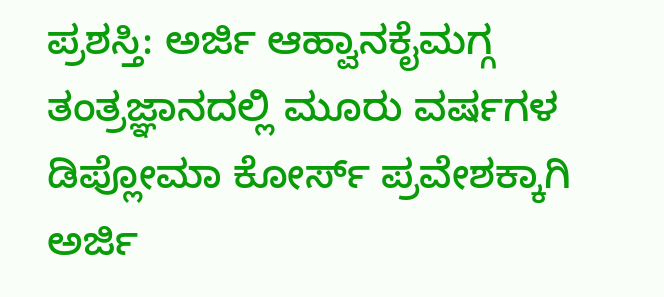ಪ್ರಶಸ್ತಿ: ಅರ್ಜಿ ಆಹ್ವಾನಕೈಮಗ್ಗ ತಂತ್ರಜ್ಞಾನದಲ್ಲಿ ಮೂರು ವರ್ಷಗಳ ಡಿಪ್ಲೋಮಾ ಕೋರ್ಸ್ ಪ್ರವೇಶಕ್ಕಾಗಿ ಅರ್ಜಿ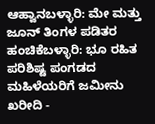ಆಹ್ವಾನಬಳ್ಳಾರಿ: ಮೇ ಮತ್ತು ಜೂನ್ ತಿಂಗಳ ಪಡಿತರ ಹಂಚಿಕೆಬಳ್ಳಾರಿ: ಭೂ ರಹಿತ ಪರಿಶಿಷ್ಟ ಪಂಗಡದ ಮಹಿಳೆಯರಿಗೆ ಜಮೀನು ಖರೀದಿ -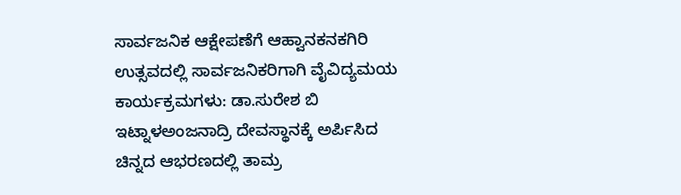ಸಾರ್ವಜನಿಕ ಆಕ್ಷೇಪಣೆಗೆ ಆಹ್ವಾನಕನಕಗಿರಿ ಉತ್ಸವದಲ್ಲಿ ಸಾರ್ವಜನಿಕರಿಗಾಗಿ ವೈವಿದ್ಯಮಯ ಕಾರ್ಯಕ್ರಮಗಳು: ಡಾ.ಸುರೇಶ ಬಿ ಇಟ್ನಾಳಅಂಜನಾದ್ರಿ ದೇವಸ್ಥಾನಕ್ಕೆ ಅರ್ಪಿಸಿದ ಚಿನ್ನದ ಆಭರಣದಲ್ಲಿ ತಾಮ್ರ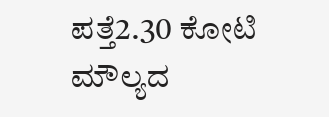ಪತ್ತೆ2.30 ಕೋಟಿ ಮೌಲ್ಯದ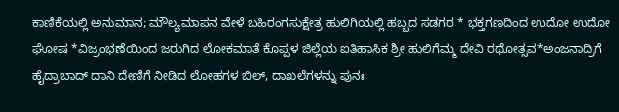ಕಾಣಿಕೆಯಲ್ಲಿ ಅನುಮಾನ; ಮೌಲ್ಯಮಾಪನ ವೇಳೆ ಬಹಿರಂಗಸುಕ್ಷೇತ್ರ ಹುಲಿಗಿಯಲ್ಲಿ ಹಬ್ಬದ ಸಡಗರ * ಭಕ್ತಗಣದಿಂದ ಉದೋ ಉದೋ ಘೋಷ *ವಿಜ್ರಂಭಣೆಯಿಂದ ಜರುಗಿದ ಲೋಕಮಾತೆ ಕೊಪ್ಪಳ ಜಿಲ್ಲೆಯ ಐತಿಹಾಸಿಕ ಶ್ರೀ ಹುಲಿಗೆಮ್ಮ ದೇವಿ ರಥೋತ್ಸವ*ಅಂಜನಾದ್ರಿಗೆ ಹೈದ್ರಾಬಾದ್ ದಾನಿ ದೇಣಿಗೆ ನೀಡಿದ ಲೋಹಗಳ ಬಿಲ್, ದಾಖಲೆಗಳನ್ನು ಪುನಃ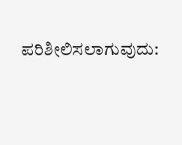ಪರಿಶೀಲಿಸಲಾಗುವುದು: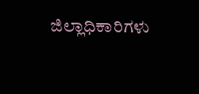ಜಿಲ್ಲಾಧಿಕಾರಿಗಳು